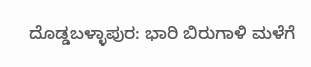ದೊಡ್ಡಬಳ್ಳಾಪುರ: ಭಾರಿ ಬಿರುಗಾಳಿ ಮಳೆಗೆ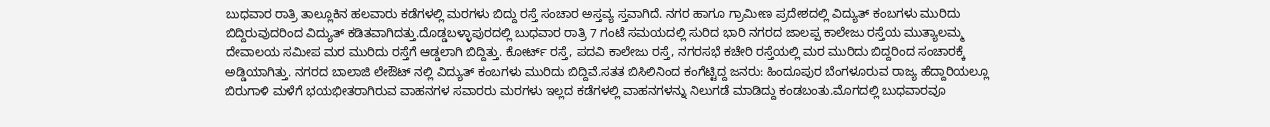ಬುಧವಾರ ರಾತ್ರಿ ತಾಲ್ಲೂಕಿನ ಹಲವಾರು ಕಡೆಗಳಲ್ಲಿ ಮರಗಳು ಬಿದ್ದು ರಸ್ತೆ ಸಂಚಾರ ಅಸ್ತವ್ಯ ಸ್ತವಾಗಿದೆ. ನಗರ ಹಾಗೂ ಗ್ರಾಮೀಣ ಪ್ರದೇಶದಲ್ಲಿ ವಿದ್ಯುತ್ ಕಂಬಗಳು ಮುರಿದು ಬಿದ್ದಿರುವುದರಿಂದ ವಿದ್ಯುತ್ ಕಡಿತವಾಗಿದತ್ತು.ದೊಡ್ಡಬಳ್ಳಾಪುರದಲ್ಲಿ ಬುಧವಾರ ರಾತ್ರಿ 7 ಗಂಟೆ ಸಮಯದಲ್ಲಿ ಸುರಿದ ಭಾರಿ ನಗರದ ಜಾಲಪ್ಪ ಕಾಲೇಜು ರಸ್ತೆಯ ಮುತ್ಯಾಲಮ್ಮ ದೇವಾಲಯ ಸಮೀಪ ಮರ ಮುರಿದು ರಸ್ತೆಗೆ ಆಡ್ಡಲಾಗಿ ಬಿದ್ದಿತ್ತು. ಕೋರ್ಟ್ ರಸ್ತೆ, ಪದವಿ ಕಾಲೇಜು ರಸ್ತೆ, ನಗರಸಭೆ ಕಚೇರಿ ರಸ್ತೆಯಲ್ಲಿ ಮರ ಮುರಿದು ಬಿದ್ದರಿಂದ ಸಂಚಾರಕ್ಕೆ ಅಡ್ಡಿಯಾಗಿತ್ತು. ನಗರದ ಬಾಲಾಜಿ ಲೇಔಟ್ ನಲ್ಲಿ ವಿದ್ಯುತ್ ಕಂಬಗಳು ಮುರಿದು ಬಿದ್ದಿವೆ.ಸತತ ಬಿಸಿಲಿನಿಂದ ಕಂಗೆಟ್ಟಿದ್ದ ಜನರು: ಹಿಂದೂಪುರ ಬೆಂಗಳೂರುವ ರಾಜ್ಯ ಹೆದ್ದಾರಿಯಲ್ಲೂ ಬಿರುಗಾಳಿ ಮಳೆಗೆ ಭಯಭೀತರಾಗಿರುವ ವಾಹನಗಳ ಸವಾರರು ಮರಗಳು ಇಲ್ಲದ ಕಡೆಗಳಲ್ಲಿ ವಾಹನಗಳನ್ನು ನಿಲುಗಡೆ ಮಾಡಿದ್ದು ಕಂಡಬಂತು.ಮೊಗದಲ್ಲಿ ಬುಧವಾರವೂ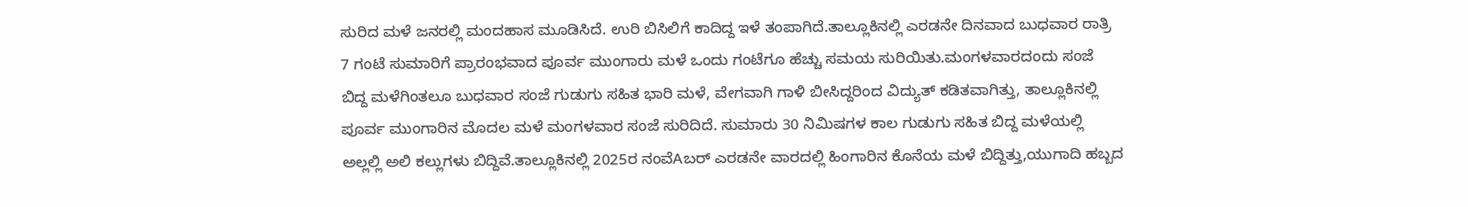ಸುರಿದ ಮಳೆ ಜನರಲ್ಲಿ ಮಂದಹಾಸ ಮೂಡಿಸಿದೆ. ಉರಿ ಬಿಸಿಲಿಗೆ ಕಾದಿದ್ದ ಇಳೆ ತಂಪಾಗಿದೆ.ತಾಲ್ಲೂಕಿನಲ್ಲಿ ಎರಡನೇ ದಿನವಾದ ಬುಧವಾರ ರಾತ್ರಿ 7 ಗಂಟೆ ಸುಮಾರಿಗೆ ಪ್ರಾರಂಭವಾದ ಪೂರ್ವ ಮುಂಗಾರು ಮಳೆ ಒಂದು ಗಂಟೆಗೂ ಹೆಚ್ಚು ಸಮಯ ಸುರಿಯಿತು.ಮಂಗಳವಾರದಂದು ಸಂಜೆ ಬಿದ್ದ ಮಳೆಗಿಂತಲೂ ಬುಧವಾರ ಸಂಜೆ ಗುಡುಗು ಸಹಿತ ಭಾರಿ ಮಳೆ, ವೇಗವಾಗಿ ಗಾಳಿ ಬೀಸಿದ್ದರಿಂದ ವಿದ್ಯುತ್ ಕಡಿತವಾಗಿತ್ತು, ತಾಲ್ಲೂಕಿನಲ್ಲಿ ಪೂರ್ವ ಮುಂಗಾರಿನ ಮೊದಲ ಮಳೆ ಮಂಗಳವಾರ ಸಂಜೆ ಸುರಿದಿದೆ. ಸುಮಾರು 30 ನಿಮಿಷಗಳ ಕಾಲ ಗುಡುಗು ಸಹಿತ ಬಿದ್ದ ಮಳೆಯಲ್ಲಿ ಅಲ್ಲಲ್ಲಿ ಅಲಿ ಕಲ್ಲುಗಳು ಬಿದ್ದಿವೆ.ತಾಲ್ಲೂಕಿನಲ್ಲಿ 2025ರ ನಂವೆAಬರ್ ಎರಡನೇ ವಾರದಲ್ಲಿ ಹಿಂಗಾರಿನ ಕೊನೆಯ ಮಳೆ ಬಿದ್ದಿತ್ತು,ಯುಗಾದಿ ಹಬ್ಬದ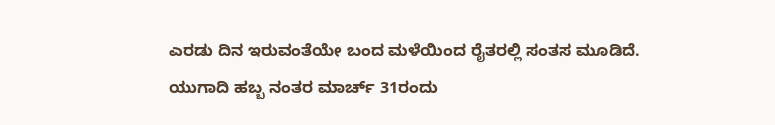ಎರಡು ದಿನ ಇರುವಂತೆಯೇ ಬಂದ ಮಳೆಯಿಂದ ರೈತರಲ್ಲಿ ಸಂತಸ ಮೂಡಿದೆ. ಯುಗಾದಿ ಹಬ್ಬ ನಂತರ ಮಾರ್ಚ್ 31ರಂದು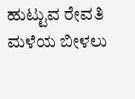ಹುಟ್ಟುವ ರೇವತಿ ಮಳೆಯ ಬೀಳಲು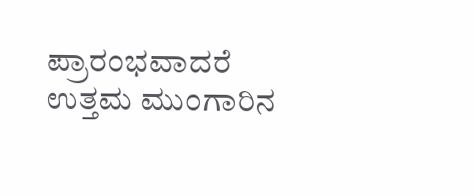ಪ್ರಾರಂಭವಾದರೆ ಉತ್ತಮ ಮುಂಗಾರಿನ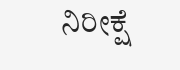ನಿರೀಕ್ಷೆ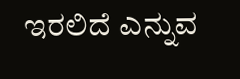ಇರಲಿದೆ ಎನ್ನುವ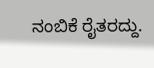ನಂಬಿಕೆ ರೈತರದ್ದು.